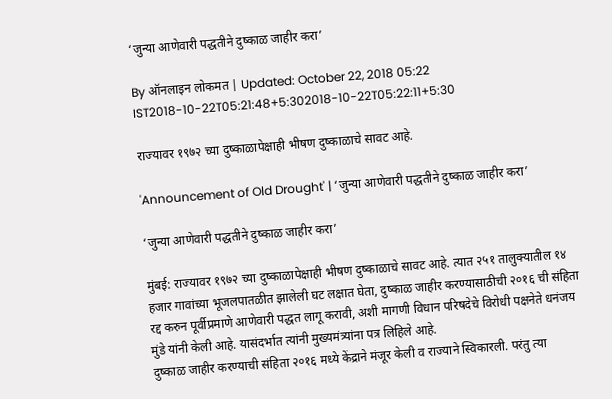‘जुन्या आणेवारी पद्धतीने दुष्काळ जाहीर करा’

By ऑनलाइन लोकमत | Updated: October 22, 2018 05:22 IST2018-10-22T05:21:48+5:302018-10-22T05:22:11+5:30

राज्यावर १९७२ च्या दुष्काळापेक्षाही भीषण दुष्काळाचे सावट आहे.

'Announcement of Old Drought' | ‘जुन्या आणेवारी पद्धतीने दुष्काळ जाहीर करा’

‘जुन्या आणेवारी पद्धतीने दुष्काळ जाहीर करा’

मुंबई: राज्यावर १९७२ च्या दुष्काळापेक्षाही भीषण दुष्काळाचे सावट आहे. त्यात २५१ तालुक्यातील १४ हजार गावांच्या भूजलपातळीत झालेली घट लक्षात घेता, दुष्काळ जाहीर करण्यासाठीची २०१६ ची संहिता रद्द करुन पूर्वीप्रमाणे आणेवारी पद्धत लागू करावी, अशी मागणी विधान परिषदेचे विरोधी पक्षनेते धनंजय मुंडे यांनी केली आहे. यासंदर्भात त्यांनी मुख्यमंत्र्यांना पत्र लिहिले आहे.
दुष्काळ जाहीर करण्याची संहिता २०१६ मध्ये केंद्राने मंजूर केली व राज्याने स्विकारली. परंतु त्या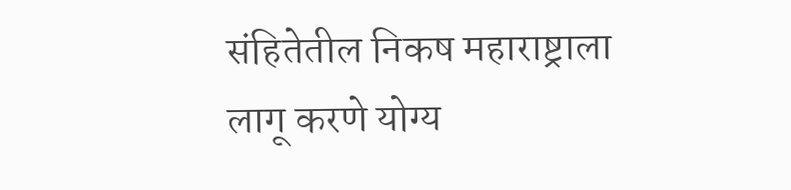संहितेतील निकष महाराष्ट्राला
लागू करणे योग्य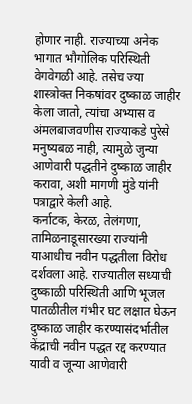होणार नाही. राज्याच्या अनेक भागात भौगोलिक परिस्थिती वेगवेगळी आहे. तसेच ज्या शास्त्रोक्त निकषांवर दुष्काळ जाहीर केला जातो, त्यांचा अभ्यास व अंमलबाजवणीस राज्याकडे पुरेसे मनुष्यबळ नाही, त्यामुळे जुन्या आणेवारी पद्धतीने दुष्काळ जाहीर करावा, अशी मागणी मुंडे यांनी पत्राद्वारे केली आहे.
कर्नाटक, केरळ, तेलंगणा, तामिळनाडूसारख्या राज्यांनी याआधीच नवीन पद्धतीला विरोध दर्शवला आहे. राज्यातील सध्याची दुष्काळी परिस्थिती आणि भूजल पातळीतील गंभीर घट लक्षात घेऊन दुष्काळ जाहीर करण्यासंदर्भातील केंद्राची नवीन पद्धत रद्द करण्यात यावी व जून्या आणेवारी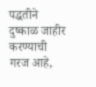पद्धतीने दुष्काळ जाहीर करण्याची गरज आहे,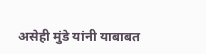असेही मुंडे यांनी याबाबत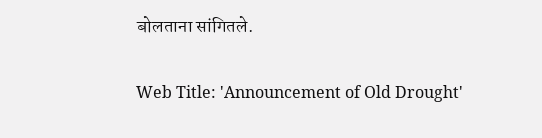बोलताना सांगितले.

Web Title: 'Announcement of Old Drought'